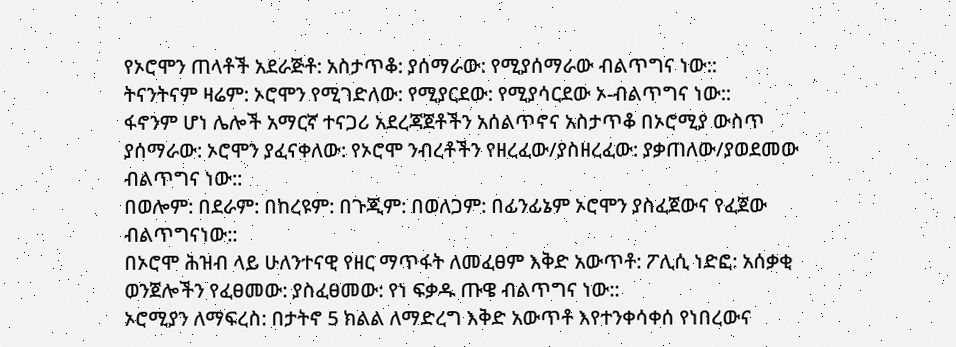የኦሮሞን ጠላቶች አደራጅቶ: አስታጥቆ: ያሰማራው: የሚያሰማራው ብልጥግና ነው::
ትናንትናም ዛሬም: ኦሮሞን የሚገድለው: የሚያርደው: የሚያሳርደው ኦ-ብልጥግና ነው::
ፋኖንም ሆነ ሌሎች አማርኛ ተናጋሪ አደረጃጀቶችን አሰልጥኖና አስታጥቆ በኦሮሚያ ውስጥ ያሰማራው: ኦሮሞን ያፈናቀለው: የኦሮሞ ንብረቶችን የዘረፈው/ያስዘረፈው: ያቃጠለው/ያወደመው ብልጥግና ነው::
በወሎም: በደራም: በከረዩም: በጉጂም: በወለጋም: በፊንፊኔም ኦሮሞን ያስፈጀውና የፈጀው ብልጥግናነው::
በኦሮሞ ሕዝብ ላይ ሁለንተናዊ የዘር ማጥፋት ለመፈፀም እቅድ አውጥቶ: ፖሊሲ ነድፎ: አሰቃቂ ወንጀሎችን የፈፀመው: ያስፈፀመው: የነ ፍቃዱ ጡዌ ብልጥግና ነው::
ኦሮሚያን ለማፍረስ: በታትኖ 5 ክልል ለማድረግ እቅድ አውጥቶ እየተንቀሳቀሰ የነበረውና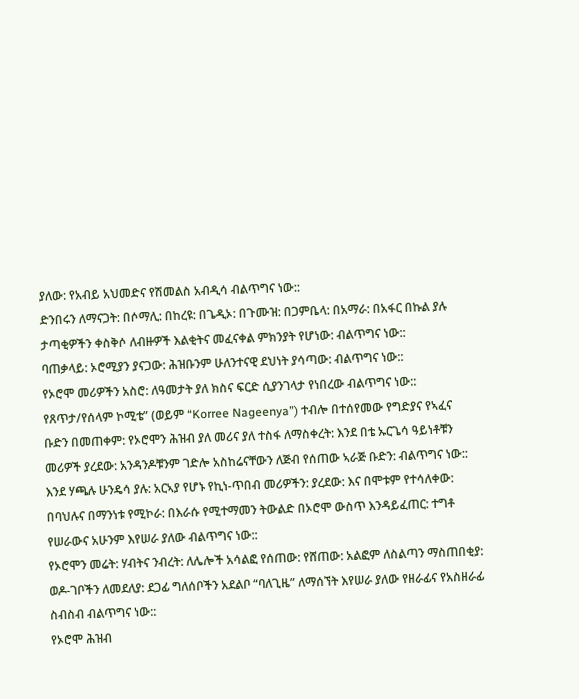ያለው: የአብይ አህመድና የሽመልስ አብዲሳ ብልጥግና ነው::
ድንበሩን ለማናጋት: በሶማሊ: በከረዩ: በጌዲኦ: በጉሙዝ: በጋምቤላ: በአማራ: በአፋር በኩል ያሉ ታጣቂዎችን ቀስቅሶ ለብዙዎች እልቂትና መፈናቀል ምክንያት የሆነው: ብልጥግና ነው::
ባጠቃላይ: ኦሮሚያን ያናጋው: ሕዝቡንም ሁለንተናዊ ደህነት ያሳጣው: ብልጥግና ነው::
የኦሮሞ መሪዎችን አስሮ: ለዓመታት ያለ ክስና ፍርድ ሲያንገላታ የነበረው ብልጥግና ነው::
የጸጥታ/የሰላም ኮሚቴ” (ወይም “Korree Nageenya”) ተብሎ በተሰየመው የግድያና የኣፈና ቡድን በመጠቀም: የኦሮሞን ሕዝብ ያለ መሪና ያለ ተስፋ ለማስቀረት: እንደ በቴ ኡርጌሳ ዓይነቶቹን መሪዎች ያረደው: አንዳንዶቹንም ገድሎ አስከሬናቸውን ለጅብ የሰጠው ኣራጅ ቡድን: ብልጥግና ነው::
እንደ ሃጫሉ ሁንዴሳ ያሉ: አርኣያ የሆኑ የኪነ-ጥበብ መሪዎችን: ያረደው: እና በሞቱም የተሳለቀው: በባህሉና በማንነቱ የሚኮራ: በእራሱ የሚተማመን ትውልድ በኦሮሞ ውስጥ እንዳይፈጠር: ተግቶ የሠራውና አሁንም እየሠራ ያለው ብልጥግና ነው::
የኦሮሞን መሬት: ሃብትና ንብረት: ለሌሎች አሳልፎ የሰጠው: የሸጠው: አልፎም ለስልጣን ማስጠበቂያ: ወዶ-ገቦችን ለመደለያ: ደጋፊ ግለሰቦችን አደልቦ “ባለጊዜ” ለማሰኘት እየሠራ ያለው የዘራፊና የአስዘራፊ ስብስብ ብልጥግና ነው::
የኦሮሞ ሕዝብ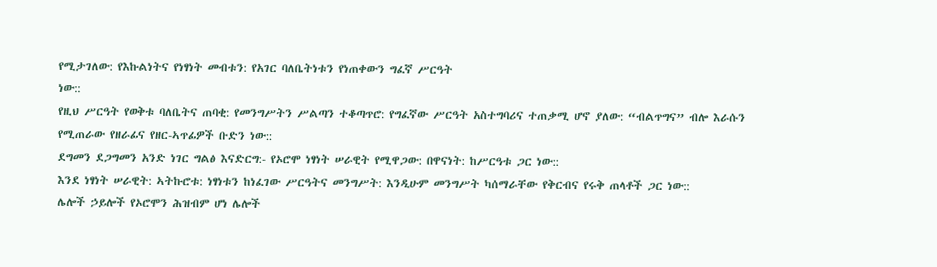የሚታገለው: የእኩልነትና የነፃነት መብቱን: የአገር ባለቤትነቱን የነጠቀውን ግፈኛ ሥርዓት
ነው::
የዚህ ሥርዓት የወቅቱ ባለቤትና ጠባቂ: የመንግሥትን ሥልጣን ተቆጣጥሮ: የግፈኛው ሥርዓት አስተግባሪና ተጠቃሚ ሆኖ ያለው: “ብልጥግና” ብሎ እራሱን የሚጠራው የዘራፊና የዘር-ኣጥፊዎች ቡድን ነው::
ደግመን ደጋግመን አንድ ነገር ግልፅ እናድርግ:- የኦሮሞ ነፃነት ሠራዊት የሚዋጋው: በዋናነት: ከሥርዓቱ ጋር ነው::
እንደ ነፃነት ሠራዊት: ኣትኩሮቱ: ነፃነቱን ከነፈገው ሥርዓትና መንግሥት: እንዲሁም መንግሥት ካሰማራቸው የቅርብና የሩቅ ጠላቶች ጋር ነው::
ሌሎች ኃይሎች የኦሮሞን ሕዝብም ሆነ ሌሎች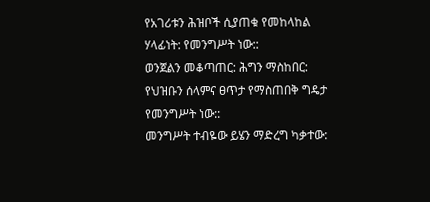የአገሪቱን ሕዝቦች ሲያጠቁ የመከላከል ሃላፊነት: የመንግሥት ነው::
ወንጀልን መቆጣጠር: ሕግን ማስከበር: የህዝቡን ሰላምና ፀጥታ የማስጠበቅ ግዴታ የመንግሥት ነው::
መንግሥት ተብዬው ይሄን ማድረግ ካቃተው: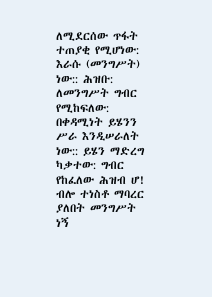ለሚደርሰው ጥፋት ተጠያቂ የሚሆነው: እራሱ (መንግሥት) ነው:: ሕዝቡ: ለመንግሥት ግብር የሚከፍለው: በቀዳሚነት ይሄንን ሥራ እንዲሠራለት ነው:: ይሄን ማድረግ ካቃተው: ግብር የከፈለው ሕዝብ ሆ! ብሎ ተነስቶ ማባረር ያለበት መንግሥት ነኝ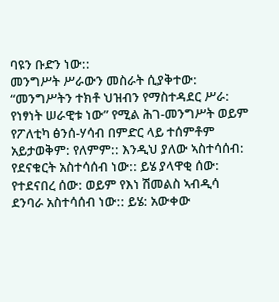ባዩን ቡድን ነው::
መንግሥት ሥራውን መስራት ሲያቅተው: “መንግሥትን ተክቶ ህዝብን የማስተዳደር ሥራ: የነፃነት ሠራዊቱ ነው” የሚል ሕገ-መንግሥት ወይም የፖለቲካ ፅንሰ-ሃሳብ በምድር ላይ ተሰምቶም አይታወቅም: የለምም:: እንዲህ ያለው ኣስተሳሰብ: የደናቁርት አስተሳሰብ ነው:: ይሄ ያላዋቂ ሰው: የተደናበረ ሰው: ወይም የእነ ሽመልስ ኣብዲሳ ደንባራ አስተሳሰብ ነው:: ይሄ: አውቀው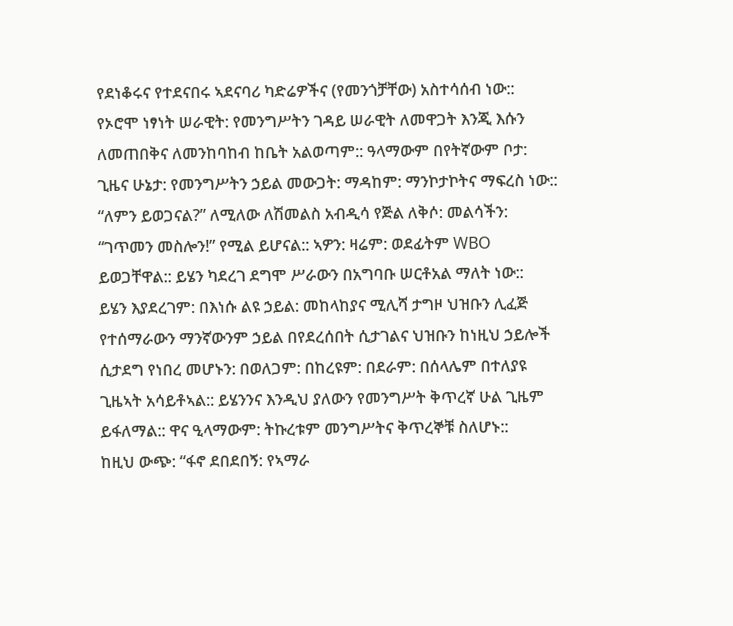የደነቆሩና የተደናበሩ ኣደናባሪ ካድሬዎችና (የመንጎቻቸው) አስተሳሰብ ነው::
የኦሮሞ ነፃነት ሠራዊት: የመንግሥትን ገዳይ ሠራዊት ለመዋጋት እንጂ እሱን ለመጠበቅና ለመንከባከብ ከቤት አልወጣም:: ዓላማውም በየትኛውም ቦታ: ጊዜና ሁኔታ: የመንግሥትን ኃይል መውጋት: ማዳከም: ማንኮታኮትና ማፍረስ ነው:: “ለምን ይወጋናል?” ለሚለው ለሽመልስ አብዲሳ የጅል ለቅሶ: መልሳችን: “ገጥመን መስሎን!” የሚል ይሆናል:: ኣዎን: ዛሬም: ወደፊትም WBO ይወጋቸዋል:: ይሄን ካደረገ ደግሞ ሥራውን በአግባቡ ሠርቶአል ማለት ነው::
ይሄን እያደረገም: በእነሱ ልዩ ኃይል: መከላከያና ሚሊሻ ታግዞ ህዝቡን ሊፈጅ የተሰማራውን ማንኛውንም ኃይል በየደረሰበት ሲታገልና ህዝቡን ከነዚህ ኃይሎች ሲታደግ የነበረ መሆኑን: በወለጋም: በከረዩም: በደራም: በሰላሌም በተለያዩ ጊዜኣት አሳይቶኣል:: ይሄንንና እንዲህ ያለውን የመንግሥት ቅጥረኛ ሁል ጊዜም ይፋለማል:: ዋና ዒላማውም: ትኩረቱም መንግሥትና ቅጥረኞቹ ስለሆኑ::
ከዚህ ውጭ: “ፋኖ ደበደበኝ: የኣማራ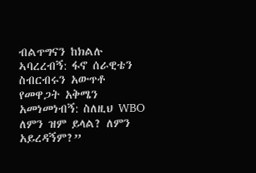ብልጥግናን ከክልሉ ኣባረረብኝ: ፋኖ ሰራዊቴን ስብርብሩን አውጥቶ የመዋጋት አቅሜን አመነመነብኝ: ስለዚህ WBO ለምን ዝም ይላል? ለምን አይረዳኝም?”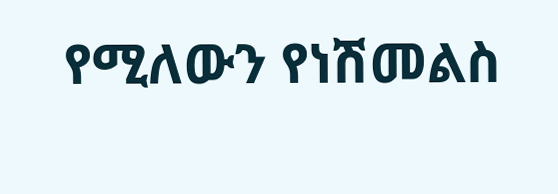የሚለውን የነሽመልስ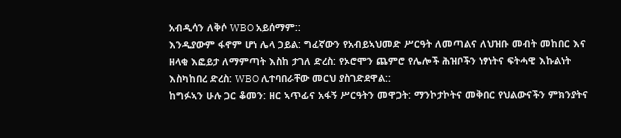አብዲሳን ለቅሶ WBO አይሰማም::
እንዲያውም ፋኖም ሆነ ሌላ ኃይል: ግፈኛውን የአብይኣህመድ ሥርዓት ለመጣልና ለህዝቡ መብት መከበር እና ዘላቂ እፎይታ ለማምጣት እስከ ታገለ ድረስ: የኦሮሞን ጨምሮ የሌሎች ሕዝቦችን ነፃነትና ፍትሓዊ እኩልነት እስካከበረ ድረስ: WBO ሊተባበራቸው መርህ ያስገድደዋል::
ከግፉኣን ሁሉ ጋር ቆመን: ዘር ኣጥፊና አፋኝ ሥርዓትን መዋጋት: ማንኮታኮትና መቅበር የህልውናችን ምክንያትና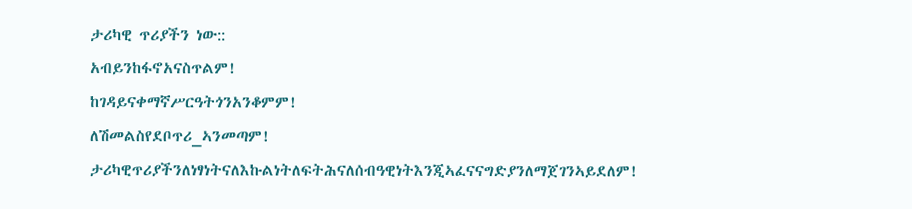ታሪካዊ ጥሪያችን ነው::
አብይንከፋኖአናስጥልም!
ከገዳይናቀማኛሥርዓትጎንአንቆምም!
ለሽመልስየደቦጥሪ_ኣንመጣም!
ታሪካዊጥሪያችንለነፃነትናለእኩልነትለፍትሕናለሰብዓዊነትእንጂኣፈናናግድያንለማጀገንኣይደለም!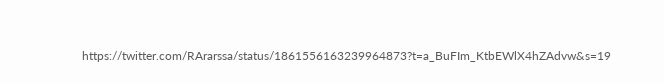https://twitter.com/RArarssa/status/1861556163239964873?t=a_BuFIm_KtbEWlX4hZAdvw&s=19